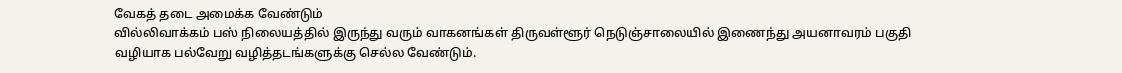வேகத் தடை அமைக்க வேண்டும்
வில்லிவாக்கம் பஸ் நிலையத்தில் இருந்து வரும் வாகனங்கள் திருவள்ளூர் நெடுஞ்சாலையில் இணைந்து அயனாவரம் பகுதி வழியாக பல்வேறு வழித்தடங்களுக்கு செல்ல வேண்டும்.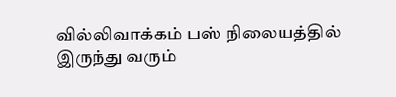வில்லிவாக்கம் பஸ் நிலையத்தில் இருந்து வரும்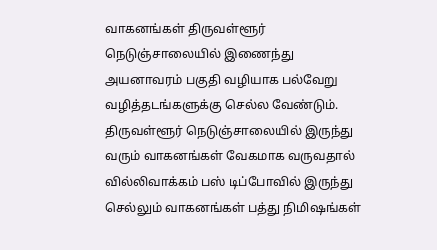வாகனங்கள் திருவள்ளூர் நெடுஞ்சாலையில் இணைந்து அயனாவரம் பகுதி வழியாக பல்வேறு வழித்தடங்களுக்கு செல்ல வேண்டும். திருவள்ளூர் நெடுஞ்சாலையில் இருந்து வரும் வாகனங்கள் வேகமாக வருவதால் வில்லிவாக்கம் பஸ் டிப்போவில் இருந்து செல்லும் வாகனங்கள் பத்து நிமிஷங்கள்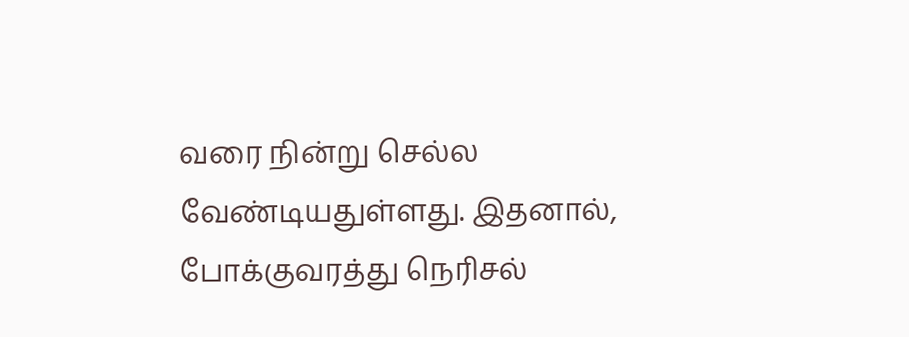வரை நின்று செல்ல வேண்டியதுள்ளது. இதனால், போக்குவரத்து நெரிசல்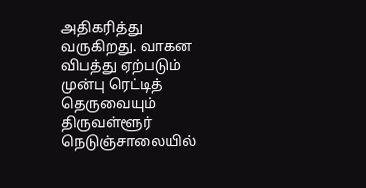அதிகரித்து வருகிறது. வாகன விபத்து ஏற்படும் முன்பு ரெட்டித் தெருவையும் திருவள்ளூர் நெடுஞ்சாலையில்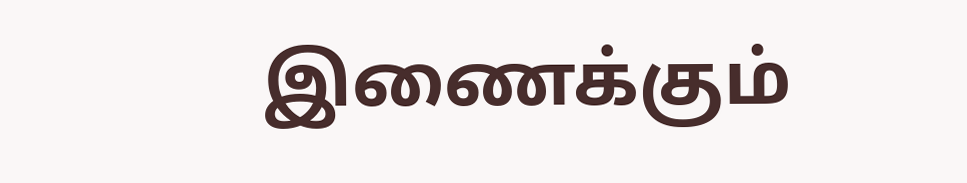இணைக்கும்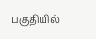பகுதியில்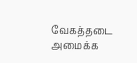வேகத்தடை அமைக்க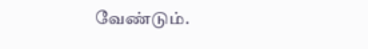வேண்டும்.